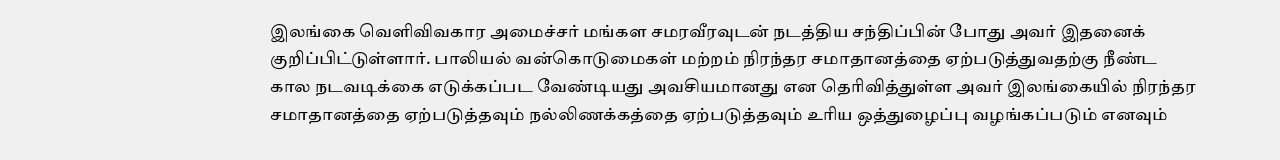இலங்கை வெளிவிவகார அமைச்சர் மங்கள சமரவீரவுடன் நடத்திய சந்திப்பின் போது அவர் இதனைக் குறிப்பிட்டுள்ளார். பாலியல் வன்கொடுமைகள் மற்றம் நிரந்தர சமாதானத்தை ஏற்படுத்துவதற்கு நீண்ட கால நடவடிக்கை எடுக்கப்பட வேண்டியது அவசியமானது என தெரிவித்துள்ள அவர் இலங்கையில் நிரந்தர சமாதானத்தை ஏற்படுத்தவும் நல்லிணக்கத்தை ஏற்படுத்தவும் உரிய ஒத்துழைப்பு வழங்கப்படும் எனவும்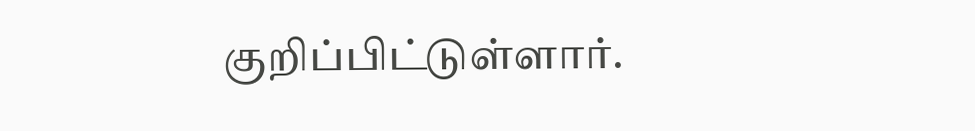குறிப்பிட்டுள்ளார்.